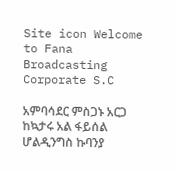Site icon Welcome to Fana Broadcasting Corporate S.C

አምባሳደር ምስጋኑ አርጋ ከኳታሩ አል ፋይሰል ሆልዲንግስ ኩባንያ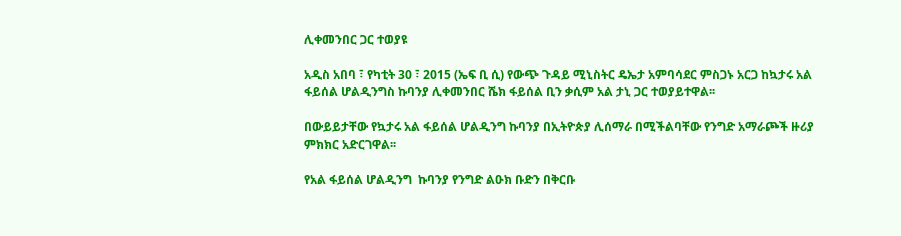ሊቀመንበር ጋር ተወያዩ

አዲስ አበባ ፣ የካቲት 30 ፣ 2015 (ኤፍ ቢ ሲ) የውጭ ጉዳይ ሚኒስትር ዴኤታ አምባሳደር ምስጋኑ አርጋ ከኳታሩ አል ፋይሰል ሆልዲንግስ ኩባንያ ሊቀመንበር ሼክ ፋይሰል ቢን ቃሲም አል ታኒ ጋር ተወያይተዋል፡፡

በውይይታቸው የኳታሩ አል ፋይሰል ሆልዲንግ ኩባንያ በኢትዮጵያ ሊሰማራ በሚችልባቸው የንግድ አማራጮች ዙሪያ ምክክር አድርገዋል፡፡

የአል ፋይሰል ሆልዲንግ  ኩባንያ የንግድ ልዑክ ቡድን በቅርቡ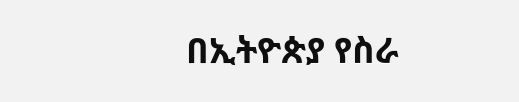በኢትዮጵያ የስራ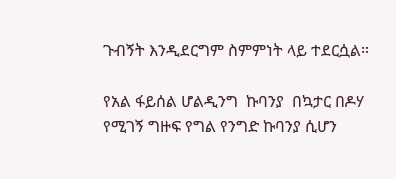ጉብኝት እንዲደርግም ስምምነት ላይ ተደርሷል።

የአል ፋይሰል ሆልዲንግ  ኩባንያ  በኳታር በዶሃ የሚገኝ ግዙፍ የግል የንግድ ኩባንያ ሲሆን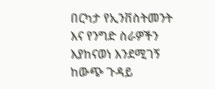በርካታ የኢንቨስትመንት እና የንግድ ስራዎችን እያከናወነ እንደሚገኝ ከውጭ ጉዳይ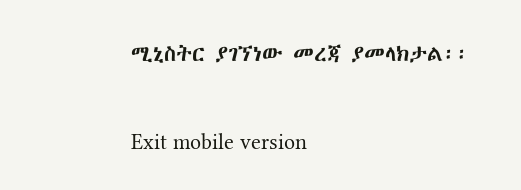ሚኒስትር ያገኘነው መረጃ ያመላክታል፡፡

Exit mobile version